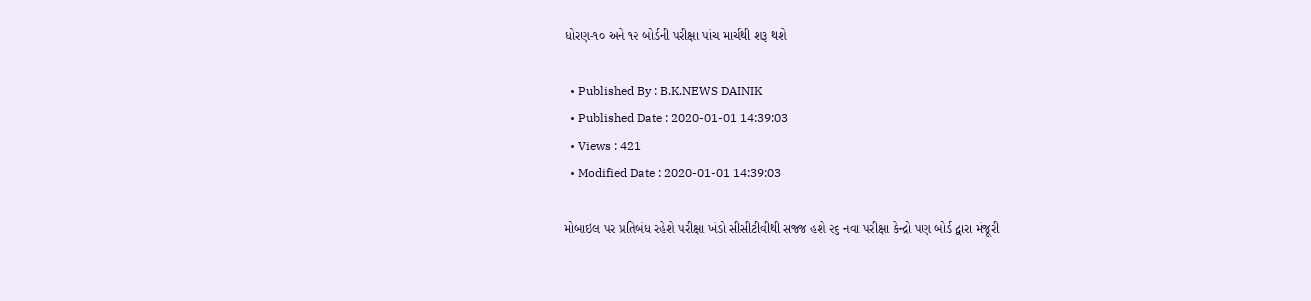ધોરણ-૧૦ અને ૧૨ બોર્ડની પરીક્ષા પાંચ માર્ચથી શરૂ થશે

  • Published By : B.K.NEWS DAINIK
  • Published Date : 2020-01-01 14:39:03
  • Views : 421
  • Modified Date : 2020-01-01 14:39:03

મોબાઇલ પર પ્રતિબંધ રહેશે પરીક્ષા ખંડો સીસીટીવીથી સજ્જ હશે ૨૬ નવા પરીક્ષા કેન્દ્રો પણ બોર્ડ દ્વારા મંજૂરી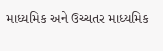માધ્યમિક અને ઉચ્ચતર માધ્યમિક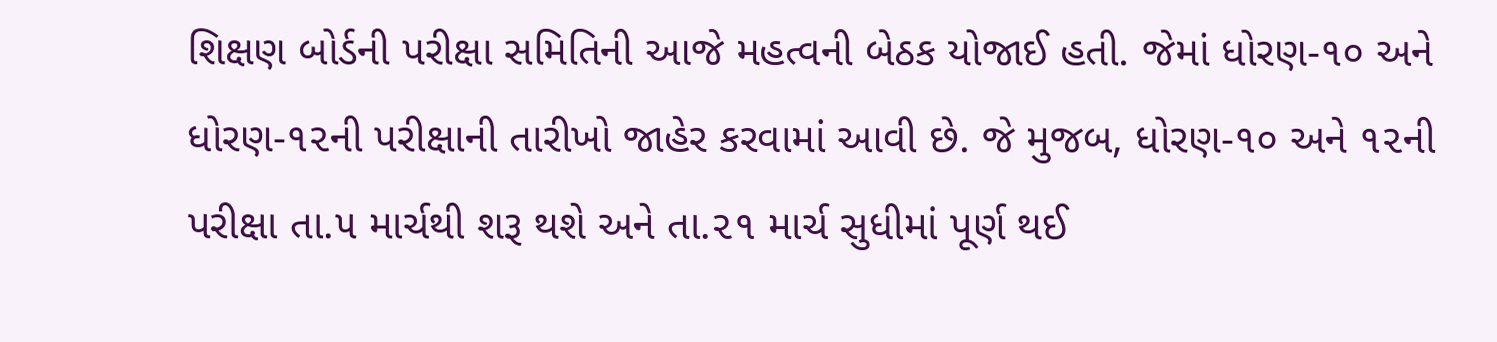શિક્ષણ બોર્ડની પરીક્ષા સમિતિની આજે મહત્વની બેઠક યોજાઈ હતી. જેમાં ધોરણ-૧૦ અને ધોરણ-૧૨ની પરીક્ષાની તારીખો જાહેર કરવામાં આવી છે. જે મુજબ, ધોરણ-૧૦ અને ૧૨ની પરીક્ષા તા.૫ માર્ચથી શરૂ થશે અને તા.૨૧ માર્ચ સુધીમાં પૂર્ણ થઈ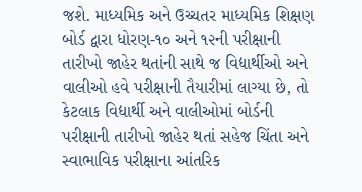જશે. માધ્યમિક અને ઉચ્ચતર માધ્યમિક શિક્ષણ બોર્ડ દ્વારા ધોરણ-૧૦ અને ૧૨ની પરીક્ષાની તારીખો જાહેર થતાંની સાથે જ વિદ્યાર્થીઓ અને વાલીઓ હવે પરીક્ષાની તૈયારીમાં લાગ્યા છે, તો કેટલાક વિદ્યાર્થી અને વાલીઓમાં બોર્ડની પરીક્ષાની તારીખો જાહેર થતાં સહેજ ચિંતા અને સ્વાભાવિક પરીક્ષાના આંતરિક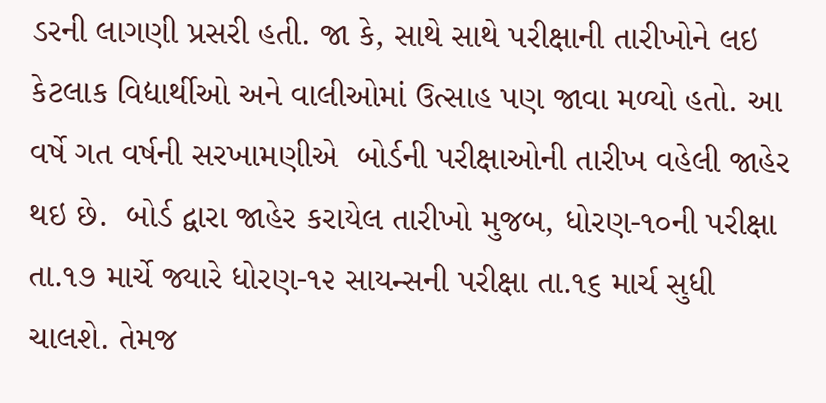ડરની લાગણી પ્રસરી હતી. જા કે, સાથે સાથે પરીક્ષાની તારીખોને લઇ કેટલાક વિદ્યાર્થીઓ અને વાલીઓમાં ઉત્સાહ પણ જાવા મળ્યો હતો. આ વર્ષે ગત વર્ષની સરખામણીએ  બોર્ડની પરીક્ષાઓની તારીખ વહેલી જાહેર થઇ છે.  બોર્ડ દ્વારા જાહેર કરાયેલ તારીખો મુજબ, ધોરણ-૧૦ની પરીક્ષા તા.૧૭ માર્ચે જ્યારે ધોરણ-૧૨ સાયન્સની પરીક્ષા તા.૧૬ માર્ચ સુધી ચાલશે. તેમજ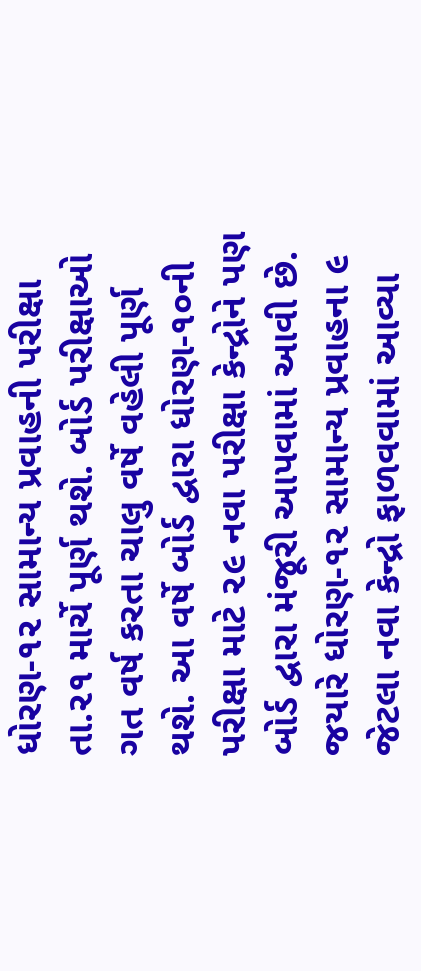ધોરણ-૧૨ સામાન્ય પ્રવાહની પરીક્ષા તા.૨૧ માર્ચે પૂર્ણ થશે. બોર્ડ પરીક્ષાઓ ગત વર્ષ કરતા ચાલુ વર્ષે વહેલી પૂર્ણ થશે. આ વર્ષે બોર્ડ દ્વારા ધોરણ-૧૦ની પરીક્ષા માટે ૨૯ નવા પરીક્ષા કેન્દ્રોને પણ બોર્ડ દ્વારા મંજૂરી આપવામાં આવી છે. જયારે ધોરણ-૧૨ સામાન્ય પ્રવાહના ૯ જેટલા નવા કેન્દ્રો ફાળવવામાં આવ્યા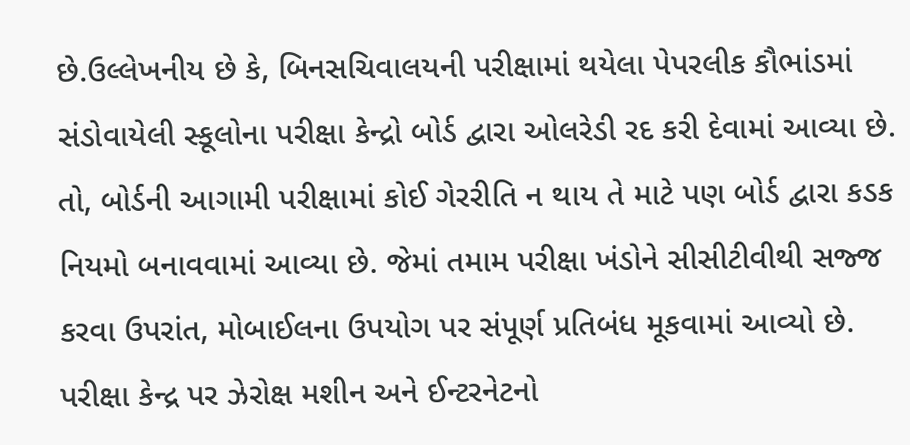છે.ઉલ્લેખનીય છે કે, બિનસચિવાલયની પરીક્ષામાં થયેલા પેપરલીક કૌભાંડમાં સંડોવાયેલી સ્કૂલોના પરીક્ષા કેન્દ્રો બોર્ડ દ્વારા ઓલરેડી રદ કરી દેવામાં આવ્યા છે. તો, બોર્ડની આગામી પરીક્ષામાં કોઈ ગેરરીતિ ન થાય તે માટે પણ બોર્ડ દ્વારા કડક નિયમો બનાવવામાં આવ્યા છે. જેમાં તમામ પરીક્ષા ખંડોને સીસીટીવીથી સજ્જ કરવા ઉપરાંત, મોબાઈલના ઉપયોગ પર સંપૂર્ણ પ્રતિબંધ મૂકવામાં આવ્યો છે. પરીક્ષા કેન્દ્ર પર ઝેરોક્ષ મશીન અને ઈન્ટરનેટનો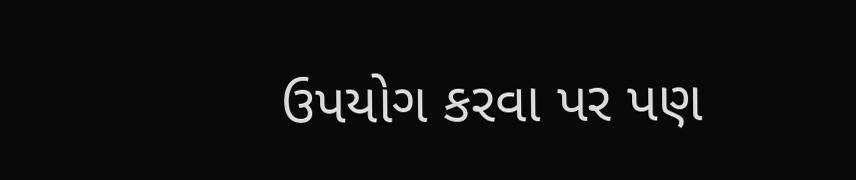ઉપયોગ કરવા પર પણ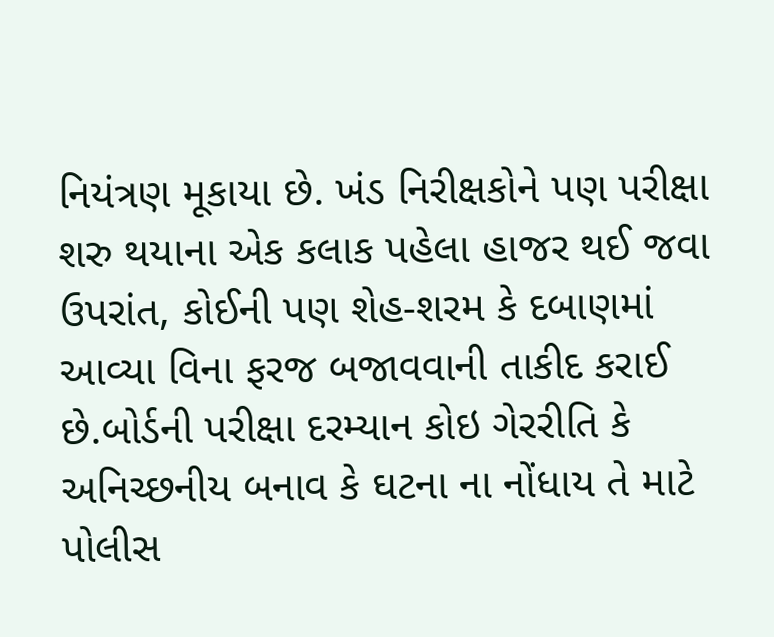નિયંત્રણ મૂકાયા છે. ખંડ નિરીક્ષકોને પણ પરીક્ષા શરુ થયાના એક કલાક પહેલા હાજર થઈ જવા ઉપરાંત, કોઈની પણ શેહ-શરમ કે દબાણમાં આવ્યા વિના ફરજ બજાવવાની તાકીદ કરાઈ છે.બોર્ડની પરીક્ષા દરમ્યાન કોઇ ગેરરીતિ કે અનિચ્છનીય બનાવ કે ઘટના ના નોંધાય તે માટે પોલીસ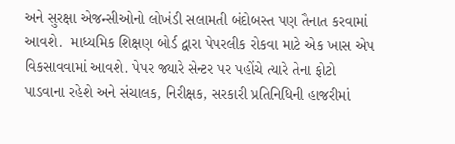અને સુરક્ષા એજન્સીઓનો લોખંડી સલામતી બંદોબસ્ત પણ તૈનાત કરવામાં આવશે.  માધ્યમિક શિક્ષણ બોર્ડ દ્વારા પેપરલીક રોકવા માટે એક ખાસ એપ વિકસાવવામાં આવશે. પેપર જ્યારે સેન્ટર પર પહોંચે ત્યારે તેના ફોટો પાડવાના રહેશે અને સંચાલક, નિરીક્ષક, સરકારી પ્રતિનિધિની હાજરીમાં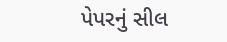પેપરનું સીલ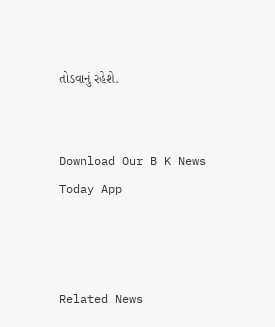તોડવાનું રહેશે.


Download Our B K News Today App



Related News